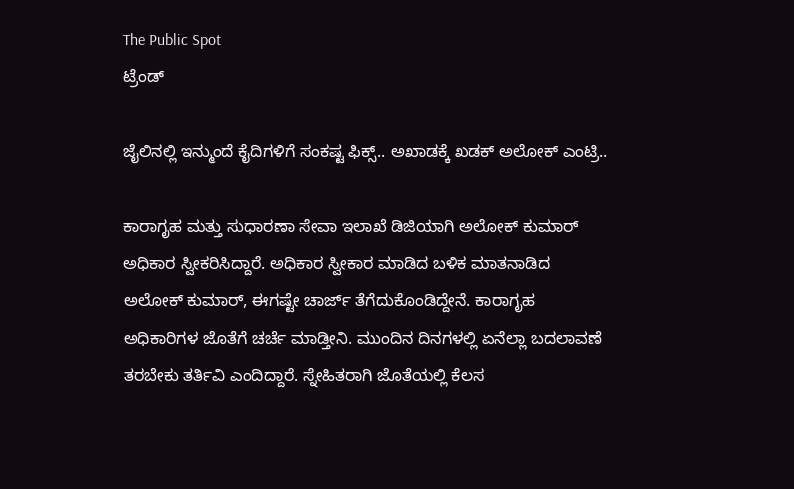The Public Spot
ಟ್ರೆಂಡ್

ಜೈಲಿನಲ್ಲಿ ಇನ್ಮುಂದೆ ಕೈದಿಗಳಿಗೆ ಸಂಕಷ್ಟ ಫಿಕ್ಸ್.. ಅಖಾಡಕ್ಕೆ ಖಡಕ್ ಅಲೋಕ್ ಎಂಟ್ರಿ..

ಕಾರಾಗೃಹ ಮತ್ತು ಸುಧಾರಣಾ ಸೇವಾ ಇಲಾಖೆ ಡಿಜಿಯಾಗಿ ಅಲೋಕ್ ಕುಮಾರ್ ಅಧಿಕಾರ ಸ್ವೀಕರಿಸಿದ್ದಾರೆ. ಅಧಿಕಾರ ಸ್ವೀಕಾರ ಮಾಡಿದ ಬಳಿಕ ಮಾತನಾಡಿದ ಅಲೋಕ್ ಕುಮಾರ್, ಈಗಷ್ಟೇ ಚಾರ್ಜ್ ತೆಗೆದುಕೊಂಡಿದ್ದೇನೆ. ಕಾರಾಗೃಹ ಅಧಿಕಾರಿಗಳ ಜೊತೆಗೆ ಚರ್ಚೆ ಮಾಡ್ತೀನಿ. ಮುಂದಿನ ದಿನಗಳಲ್ಲಿ ಏನೆಲ್ಲಾ ಬದಲಾವಣೆ ತರಬೇಕು ತರ್ತಿವಿ ಎಂದಿದ್ದಾರೆ. ಸ್ನೇಹಿತರಾಗಿ ಜೊತೆಯಲ್ಲಿ ಕೆಲಸ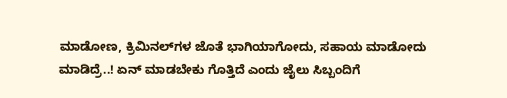ಮಾಡೋಣ, ಕ್ರಿಮಿನಲ್‌ಗಳ ಜೊತೆ ಭಾಗಿಯಾಗೋದು, ಸಹಾಯ ಮಾಡೋದು ಮಾಡಿದ್ರೆ..! ಏನ್ ಮಾಡಬೇಕು ಗೊತ್ತಿದೆ ಎಂದು ಜೈಲು ಸಿಬ್ಬಂದಿಗೆ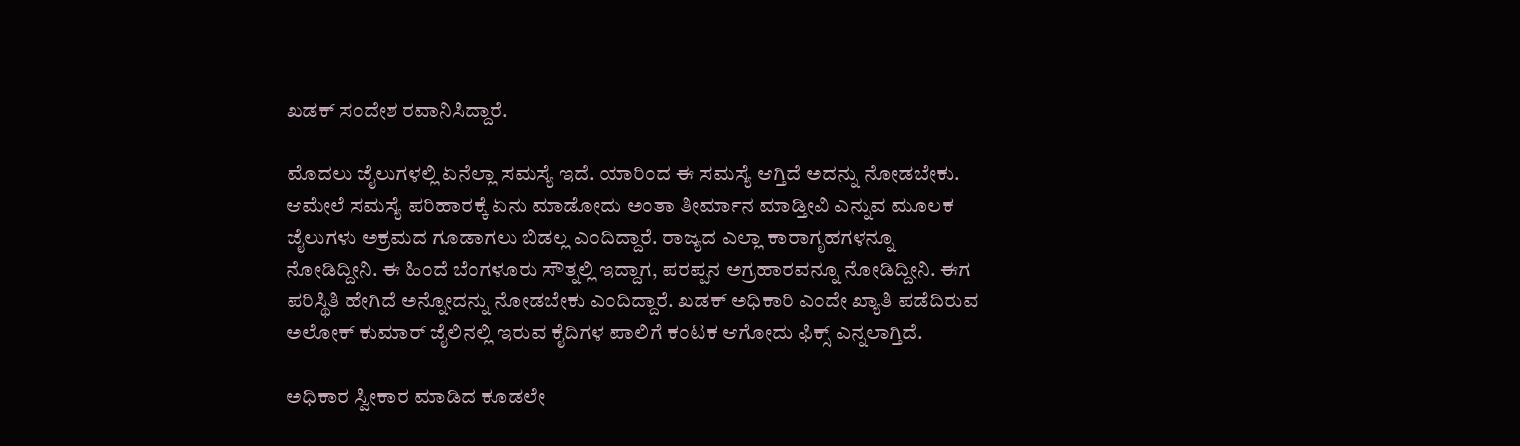ಖಡಕ್‌ ಸಂದೇಶ ರವಾನಿಸಿದ್ದಾರೆ.

ಮೊದಲು ಜೈಲುಗಳಲ್ಲಿ ಏನೆಲ್ಲಾ ಸಮಸ್ಯೆ ಇದೆ. ಯಾರಿಂದ ಈ ಸಮಸ್ಯೆ ಆಗ್ತಿದೆ ಅದನ್ನು ನೋಡಬೇಕು. ಆಮೇಲೆ ಸಮಸ್ಯೆ ಪರಿಹಾರಕ್ಕೆ ಏನು ಮಾಡೋದು ಅಂತಾ ತೀರ್ಮಾನ ಮಾಡ್ತೀವಿ ಎನ್ನುವ ಮೂಲಕ ಜೈಲುಗಳು ಅಕ್ರಮದ ಗೂಡಾಗಲು ಬಿಡಲ್ಲ ಎಂದಿದ್ದಾರೆ. ರಾಜ್ಯದ ಎಲ್ಲಾ ಕಾರಾಗೃಹಗಳನ್ನೂ ನೋಡಿದ್ದೀನಿ. ಈ ಹಿಂದೆ ಬೆಂಗಳೂರು ಸೌತ್ನಲ್ಲಿ ಇದ್ದಾಗ, ಪರಪ್ಪನ ಅಗ್ರಹಾರವನ್ನೂ ನೋಡಿದ್ದೀನಿ. ಈಗ ಪರಿಸ್ಥಿತಿ ಹೇಗಿದೆ ಅನ್ನೋದನ್ನು ನೋಡಬೇಕು ಎಂದಿದ್ದಾರೆ. ಖಡಕ್ ಅಧಿಕಾರಿ ಎಂದೇ ಖ್ಯಾತಿ ಪಡೆದಿರುವ ಅಲೋಕ್ ಕುಮಾರ್ ಜೈಲಿನಲ್ಲಿ ಇರುವ ಕೈದಿಗಳ ಪಾಲಿಗೆ ಕಂಟಕ ಆಗೋದು ಫಿಕ್ಸ್ ಎನ್ನಲಾಗ್ತಿದೆ.

ಅಧಿಕಾರ ಸ್ವೀಕಾರ ಮಾಡಿದ ಕೂಡಲೇ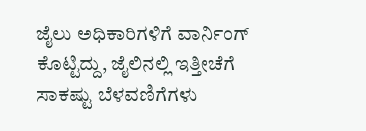ಜೈಲು ಅಧಿಕಾರಿಗಳಿಗೆ ವಾರ್ನಿಂಗ್ ಕೊಟ್ಟಿದ್ದು, ಜೈಲಿನಲ್ಲಿ ಇತ್ತೀಚೆಗೆ ಸಾಕಷ್ಟು ಬೆಳವಣಿಗೆಗಳು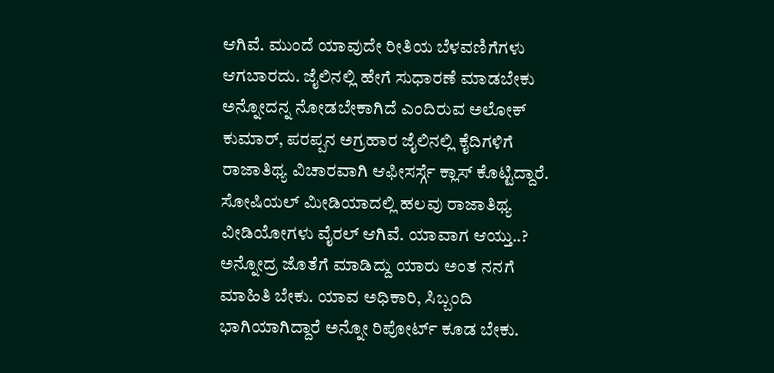ಆಗಿವೆ. ಮುಂದೆ ಯಾವುದೇ ರೀತಿಯ ಬೆಳವಣಿಗೆಗಳು ಆಗಬಾರದು. ಜೈಲಿನಲ್ಲಿ ಹೇಗೆ ಸುಧಾರಣೆ ಮಾಡಬೇಕು ಅನ್ನೋದನ್ನ ನೋಡಬೇಕಾಗಿದೆ ಎಂದಿರುವ ಅಲೋಕ್ ಕುಮಾರ್, ಪರಪ್ಪನ ಅಗ್ರಹಾರ ಜೈಲಿನಲ್ಲಿ ಕೈದಿಗಳಿಗೆ ರಾಜಾತಿಥ್ಯ ವಿಚಾರವಾಗಿ ಆಫೀಸರ್ಸ್ಗೆ ಕ್ಲಾಸ್‌ ಕೊಟ್ಟಿದ್ದಾರೆ. ಸೋಷಿಯಲ್ ಮೀಡಿಯಾದಲ್ಲಿ ಹಲವು ರಾಜಾತಿಥ್ಯ ವೀಡಿಯೋಗಳು ವೈರಲ್ ಆಗಿವೆ. ಯಾವಾಗ ಆಯ್ತು..? ಅನ್ನೋದ್ರ ಜೊತೆಗೆ ಮಾಡಿದ್ದು ಯಾರು ಅಂತ ನನಗೆ ಮಾಹಿತಿ ಬೇಕು. ಯಾವ ಅಧಿಕಾರಿ, ಸಿಬ್ಬಂದಿ ಭಾಗಿಯಾಗಿದ್ದಾರೆ ಅನ್ನೋ ರಿಪೋರ್ಟ್ ಕೂಡ ಬೇಕು.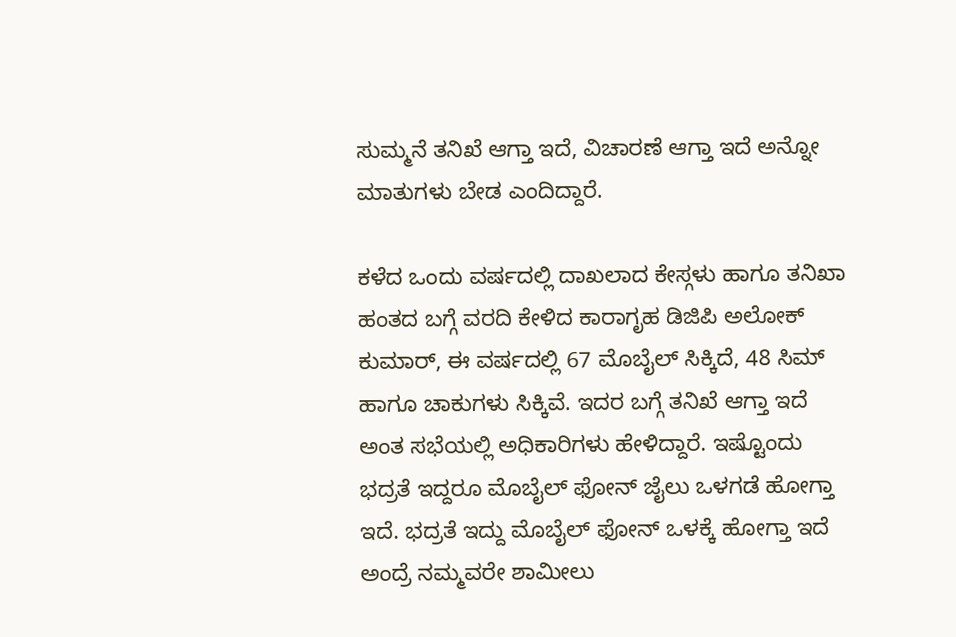ಸುಮ್ಮನೆ ತನಿಖೆ ಆಗ್ತಾ ಇದೆ, ವಿಚಾರಣೆ ಆಗ್ತಾ ಇದೆ ಅನ್ನೋ ಮಾತುಗಳು ಬೇಡ ಎಂದಿದ್ದಾರೆ.

ಕಳೆದ ಒಂದು ವರ್ಷದಲ್ಲಿ ದಾಖಲಾದ ಕೇಸ್ಗಳು ಹಾಗೂ ತನಿಖಾ ಹಂತದ ಬಗ್ಗೆ ವರದಿ ಕೇಳಿದ ಕಾರಾಗೃಹ ಡಿಜಿಪಿ ಅಲೋಕ್ ಕುಮಾರ್, ಈ ವರ್ಷದಲ್ಲಿ 67 ಮೊಬೈಲ್ ಸಿಕ್ಕಿದೆ, 48 ಸಿಮ್ ಹಾಗೂ ಚಾಕುಗಳು ಸಿಕ್ಕಿವೆ. ಇದರ ಬಗ್ಗೆ ತನಿಖೆ ಆಗ್ತಾ ಇದೆ ಅಂತ ಸಭೆಯಲ್ಲಿ ಅಧಿಕಾರಿಗಳು ಹೇಳಿದ್ದಾರೆ. ಇಷ್ಟೊಂದು ಭದ್ರತೆ ಇದ್ದರೂ ಮೊಬೈಲ್ ಫೋನ್ ಜೈಲು ಒಳಗಡೆ ಹೋಗ್ತಾ ಇದೆ. ಭದ್ರತೆ ಇದ್ದು ಮೊಬೈಲ್ ಫೋನ್ ಒಳಕ್ಕೆ ಹೋಗ್ತಾ ಇದೆ ಅಂದ್ರೆ ನಮ್ಮವರೇ ಶಾಮೀಲು‌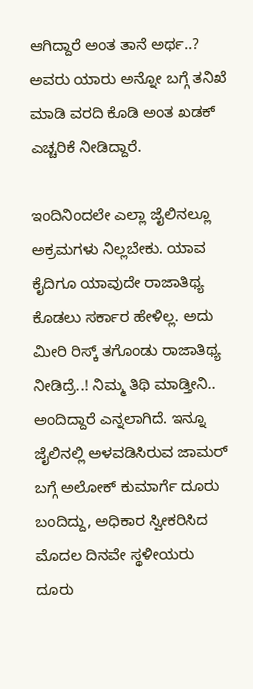ಆಗಿದ್ದಾರೆ ಅಂತ ತಾನೆ ಅರ್ಥ..? ಅವರು ಯಾರು ಅನ್ನೋ ಬಗ್ಗೆ ತನಿಖೆ ಮಾಡಿ ವರದಿ ಕೊಡಿ ಅಂತ ಖಡಕ್ ಎಚ್ಚರಿಕೆ ನೀಡಿದ್ದಾರೆ.

ಇಂದಿನಿಂದಲೇ ಎಲ್ಲಾ ಜೈಲಿನಲ್ಲೂ ಅಕ್ರಮಗಳು‌ ನಿಲ್ಲಬೇಕು. ಯಾವ ಕೈದಿಗೂ ಯಾವುದೇ ರಾಜಾತಿಥ್ಯ ಕೊಡಲು ಸರ್ಕಾರ ಹೇಳಿಲ್ಲ. ಅದು ಮೀರಿ ರಿಸ್ಕ್ ತಗೊಂಡು ರಾಜಾತಿಥ್ಯ ನೀಡಿದ್ರೆ..! ನಿಮ್ಮ ತಿಥಿ ಮಾಡ್ತೀನಿ‌.. ಅಂದಿದ್ದಾರೆ ಎನ್ನಲಾಗಿದೆ. ಇನ್ನೂ ಜೈಲಿನಲ್ಲಿ ಅಳವಡಿಸಿರುವ ಜಾಮರ್ ಬಗ್ಗೆ ಅಲೋಕ್ ಕುಮಾರ್ಗೆ ದೂರು ಬಂದಿದ್ದು, ಅಧಿಕಾರ ಸ್ವೀಕರಿಸಿದ ಮೊದಲ ದಿನವೇ ಸ್ಥಳೀಯರು ದೂರು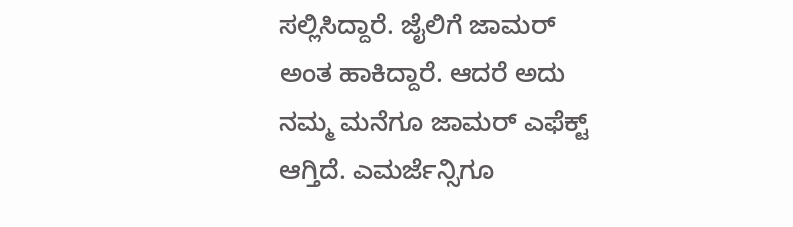ಸಲ್ಲಿಸಿದ್ದಾರೆ. ಜೈಲಿಗೆ ಜಾಮರ್ ಅಂತ ಹಾಕಿದ್ದಾರೆ. ಆದರೆ ಅದು ನಮ್ಮ ಮನೆಗೂ ಜಾಮರ್ ಎಫೆಕ್ಟ್ ಆಗ್ತಿದೆ. ಎಮರ್ಜೆನ್ಸಿಗೂ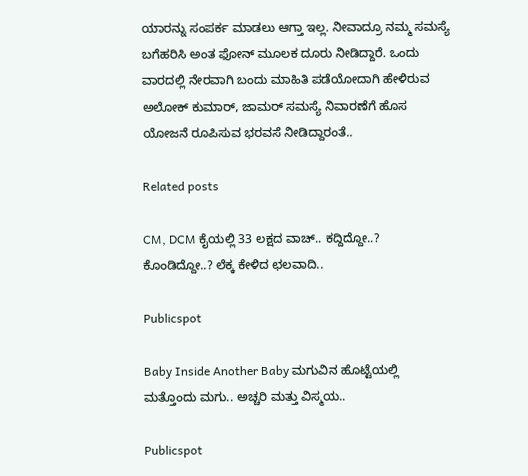ಯಾರನ್ನು ಸಂಪರ್ಕ ಮಾಡಲು ಆಗ್ತಾ ಇಲ್ಲ. ನೀವಾದ್ರೂ ನಮ್ಮ ಸಮಸ್ಯೆ ಬಗೆಹರಿಸಿ ಅಂತ ಫೋನ್ ಮೂಲಕ ದೂರು ನೀಡಿದ್ದಾರೆ. ಒಂದು ವಾರದಲ್ಲಿ ನೇರವಾಗಿ ಬಂದು‌ ಮಾಹಿತಿ ಪಡೆಯೋದಾಗಿ ಹೇಳಿರುವ ಅಲೋಕ್ ಕುಮಾರ್, ಜಾಮರ್ ಸಮಸ್ಯೆ ನಿವಾರಣೆಗೆ ಹೊಸ ಯೋಜನೆ ರೂಪಿಸುವ ಭರವಸೆ ನೀಡಿದ್ದಾರಂತೆ..

Related posts

CM, DCM ಕೈಯಲ್ಲಿ 33 ಲಕ್ಷದ ವಾಚ್.. ಕದ್ದಿದ್ದೋ..? ಕೊಂಡಿದ್ದೋ..? ಲೆಕ್ಕ ಕೇಳಿದ ಛಲವಾದಿ..

Publicspot

Baby Inside Another Baby ಮಗುವಿನ ಹೊಟ್ಟೆಯಲ್ಲಿ ಮತ್ತೊಂದು ಮಗು.. ಅಚ್ಚರಿ ಮತ್ತು ವಿಸ್ಮಯ..

Publicspot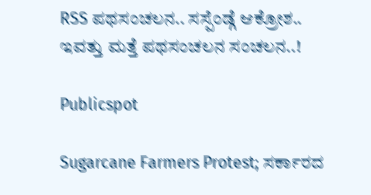RSS ಪಥಸಂಚಲನ.. ಸಸ್ಪೆಂಡ್ಗೆ ಆಕ್ರೋಶ.. ಇವತ್ತು ಮತ್ತೆ ಪಥಸಂಚಲನ ಸಂಚಲನ..!

Publicspot

Sugarcane Farmers Protest; ಸರ್ಕಾರದ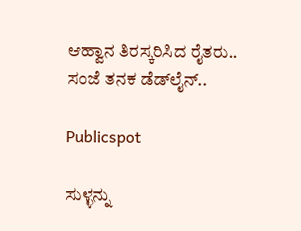ಆಹ್ವಾನ ತಿರಸ್ಕರಿಸಿದ ರೈತರು.. ಸಂಜೆ ತನಕ ಡೆಡ್‌ಲೈನ್‌..

Publicspot

ಸುಳ್ಳನ್ನು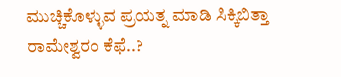ಮುಚ್ಚಿಕೊಳ್ಳುವ ಪ್ರಯತ್ನ ಮಾಡಿ ಸಿಕ್ಕಿಬಿತ್ತಾ ರಾಮೇಶ್ವರಂ ಕೆಫೆ..?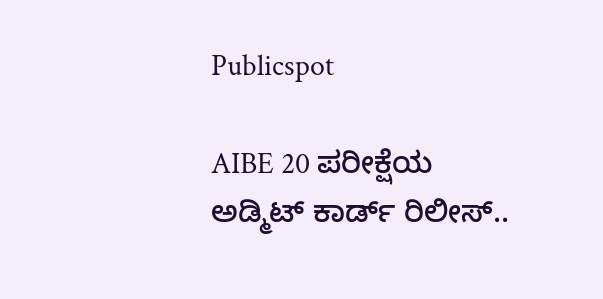Publicspot

AIBE 20 ಪರೀಕ್ಷೆಯ ಅಡ್ಮಿಟ್‌ ಕಾರ್ಡ್‌ ರಿಲೀಸ್‌‌..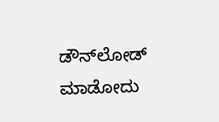ಡೌನ್‌ಲೋಡ್‌ ಮಾಡೋದು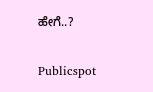ಹೇಗೆ..?

Publicspot